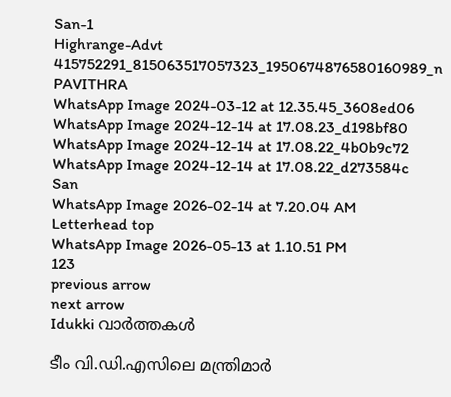San-1
Highrange-Advt
415752291_815063517057323_1950674876580160989_n
PAVITHRA
WhatsApp Image 2024-03-12 at 12.35.45_3608ed06
WhatsApp Image 2024-12-14 at 17.08.23_d198bf80
WhatsApp Image 2024-12-14 at 17.08.22_4b0b9c72
WhatsApp Image 2024-12-14 at 17.08.22_d273584c
San
WhatsApp Image 2026-02-14 at 7.20.04 AM
Letterhead top
WhatsApp Image 2026-05-13 at 1.10.51 PM
123
previous arrow
next arrow
Idukki വാര്‍ത്തകള്‍

ടീം വി.ഡി.എസിലെ മന്ത്രിമാർ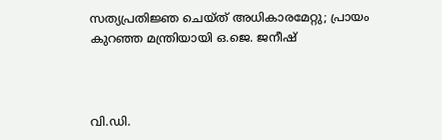സത്യപ്രതിജ്ഞ ചെയ്ത് അധികാരമേറ്റു; പ്രായം കുറഞ്ഞ മന്ത്രിയായി ഒ.ജെ. ജനീഷ്



വി.ഡി.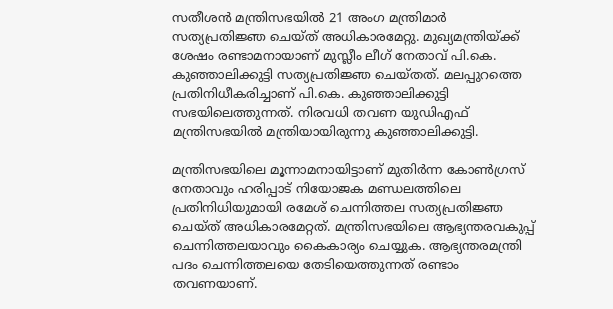സതീശൻ മന്ത്രിസഭയിൽ 21 അംഗ മന്ത്രിമാർ സത്യപ്രതിജ്ഞ ചെയ്ത് അധികാരമേറ്റു. മുഖ്യമന്ത്രിയ്ക്ക് ശേഷം രണ്ടാമനായാണ് മുസ്ലീം ലീഗ് നേതാവ് പി.കെ. കുഞ്ഞാലിക്കുട്ടി സത്യപ്രതിജ്ഞ ചെയ്തത്. മലപ്പുറത്തെ പ്രതിനിധീകരിച്ചാണ് പി.കെ. കുഞ്ഞാലിക്കുട്ടി സഭയിലെത്തുന്നത്. നിരവധി തവണ യുഡിഎഫ് മന്ത്രിസഭയിൽ മന്ത്രിയായിരുന്നു കുഞ്ഞാലിക്കുട്ടി.

മന്ത്രിസഭയിലെ മൂന്നാമനായിട്ടാണ് മുതിർന്ന കോൺഗ്രസ് നേതാവും ഹരിപ്പാട് നിയോജക മണ്ഡലത്തിലെ പ്രതിനിധിയുമായി രമേശ് ചെന്നിത്തല സത്യപ്രതിജ്ഞ ചെയ്ത് അധികാരമേറ്റത്. മന്ത്രിസഭയിലെ ആഭ്യന്തരവകുപ്പ് ചെന്നിത്തലയാവും കൈകാര്യം ചെയ്യുക. ആഭ്യന്തരമന്ത്രി പദം ചെന്നിത്തലയെ തേടിയെത്തുന്നത് രണ്ടാം തവണയാണ്.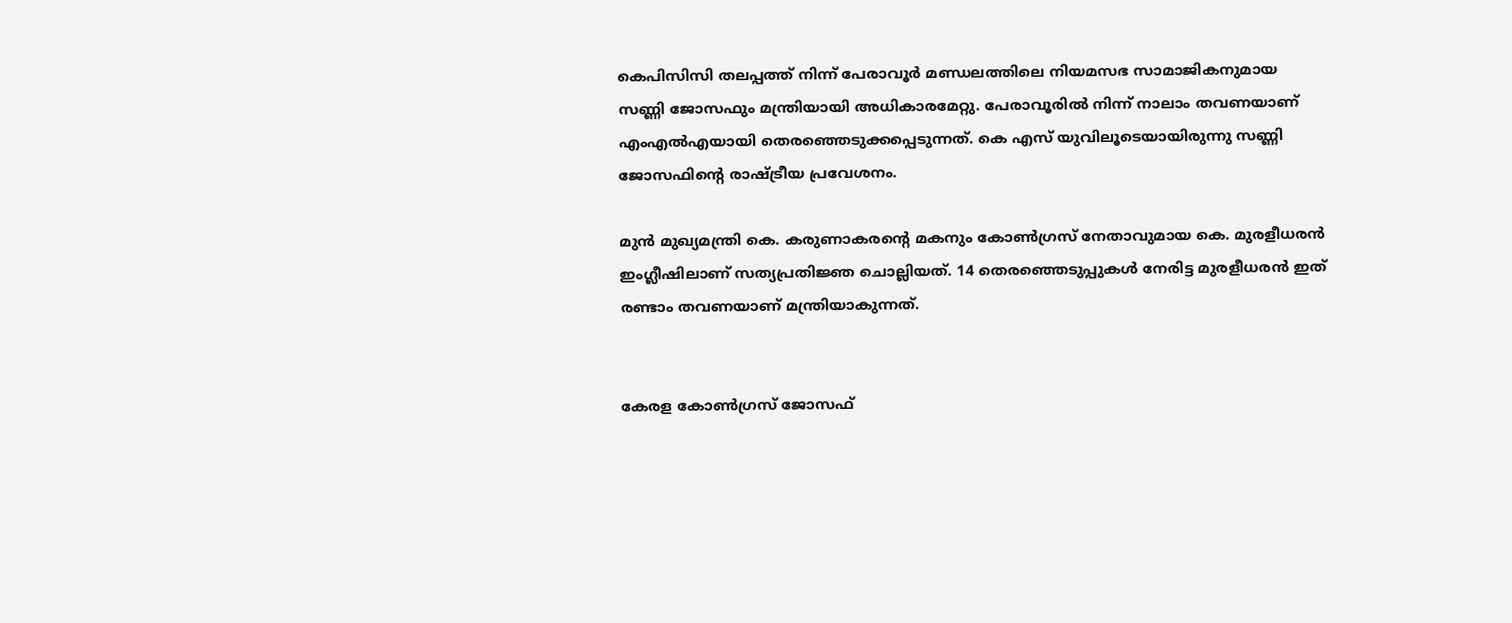കെപിസിസി തലപ്പത്ത് നിന്ന് പേരാവൂർ മണ്ഡലത്തിലെ നിയമസഭ സാമാജികനുമായ സണ്ണി ജോസഫും മന്ത്രിയായി അധികാരമേറ്റു. പേരാവൂരിൽ നിന്ന് നാലാം തവണയാണ് എംഎൽഎയായി തെരഞ്ഞെടുക്കപ്പെടുന്നത്. കെ എസ് യുവിലൂടെയായിരുന്നു സണ്ണി ജോസഫിൻ്റെ രാഷ്ട്രീയ പ്രവേശനം.

മുൻ മുഖ്യമന്ത്രി കെ. കരുണാകരൻ്റെ മകനും കോൺഗ്രസ് നേതാവുമായ കെ. മുരളീധരൻ ഇംഗ്ലീഷിലാണ് സത്യപ്രതിജ്ഞ ചൊല്ലിയത്. 14 തെരഞ്ഞെടുപ്പുകൾ നേരിട്ട മുരളീധരൻ ഇത് രണ്ടാം തവണയാണ് മന്ത്രിയാകുന്നത്.


കേരള കോൺഗ്രസ് ജോസഫ്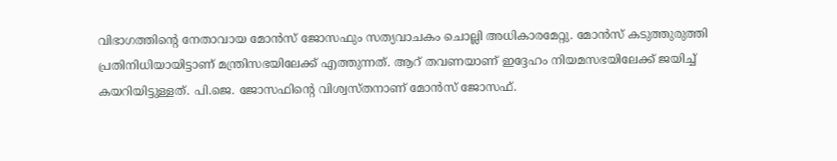വിഭാഗത്തിൻ്റെ നേതാവായ മോൻസ് ജോസഫും സത്യവാചകം ചൊല്ലി അധികാരമേറ്റു. മോൻസ് കടുത്തുരുത്തി പ്രതിനിധിയായിട്ടാണ് മന്ത്രിസഭയിലേക്ക് എത്തുന്നത്. ആറ് തവണയാണ് ഇദ്ദേഹം നിയമസഭയിലേക്ക് ജയിച്ച് കയറിയിട്ടുള്ളത്. പി.ജെ. ജോസഫിൻ്റെ വിശ്വസ്തനാണ് മോൻസ് ജോസഫ്.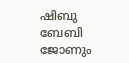ഷിബു ബേബി ജോണും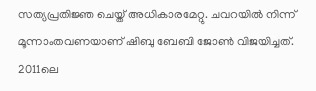സത്യപ്രതിജ്ഞ ചെയ്ത് അധികാരമേറ്റു. ചവറയിൽ നിന്ന് മൂന്നാംതവണയാണ് ഷിബു ബേബി ജോൺ വിജയിച്ചത്. 2011ലെ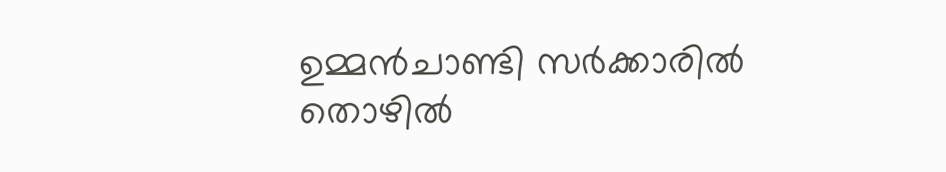ഉമ്മൻചാണ്ടി സർക്കാരിൽ തൊഴിൽ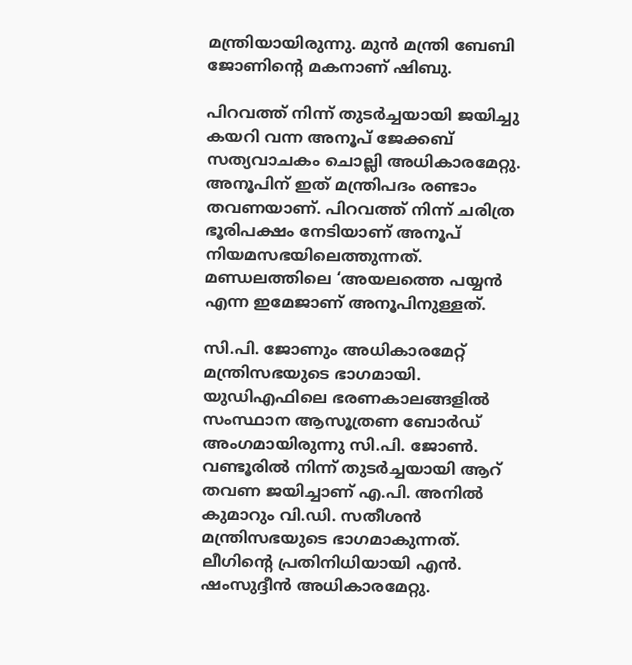മന്ത്രിയായിരുന്നു. മുൻ മന്ത്രി ബേബി ജോണിൻ്റെ മകനാണ് ഷിബു.

പിറവത്ത് നിന്ന് തുടർച്ചയായി ജയിച്ചു കയറി വന്ന അനൂപ് ജേക്കബ് സത്യവാചകം ചൊല്ലി അധികാരമേറ്റു. അനൂപിന് ഇത് മന്ത്രിപദം രണ്ടാം തവണയാണ്. പിറവത്ത് നിന്ന് ചരിത്ര ഭൂരിപക്ഷം നേടിയാണ് അനൂപ് നിയമസഭയിലെത്തുന്നത്. മണ്ഡലത്തിലെ ‘അയലത്തെ പയ്യൻ എന്ന ഇമേജാണ് അനൂപിനുള്ളത്.

സി.പി. ജോണും അധികാരമേറ്റ് മന്ത്രിസഭയുടെ ഭാഗമായി. യുഡിഎഫിലെ ഭരണകാലങ്ങളിൽ സംസ്ഥാന ആസൂത്രണ ബോർഡ് അംഗമായിരുന്നു സി.പി. ജോൺ. വണ്ടൂരിൽ നിന്ന് തുടർച്ചയായി ആറ് തവണ ജയിച്ചാണ് എ.പി. അനിൽ കുമാറും വി.ഡി. സതീശൻ മന്ത്രിസഭയുടെ ഭാഗമാകുന്നത്. ലീഗിൻ്റെ പ്രതിനിധിയായി എൻ. ഷംസുദ്ദീൻ അധികാരമേറ്റു.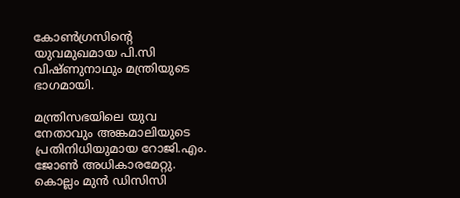കോൺഗ്രസിൻ്റെ യുവമുഖമായ പി.സി വിഷ്ണുനാഥും മന്ത്രിയുടെ ഭാഗമായി.

മന്ത്രിസഭയിലെ യുവ നേതാവും അങ്കമാലിയുടെ പ്രതിനിധിയുമായ റോജി.എം. ജോൺ അധികാരമേറ്റു. കൊല്ലം മുൻ ഡിസിസി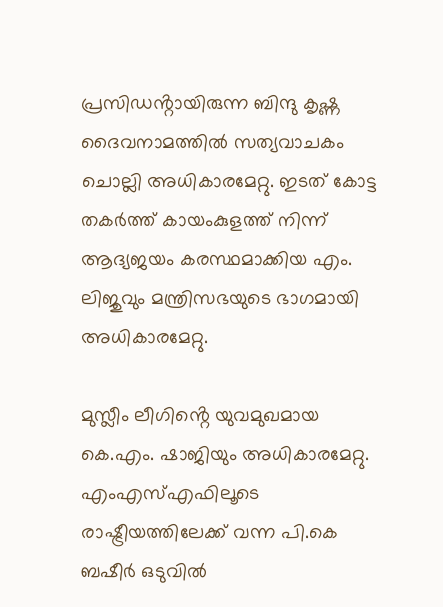പ്രസിഡൻ്റായിരുന്ന ബിന്ദു കൃഷ്ണ ദൈവനാമത്തിൽ സത്യവാചകം ചൊല്ലി അധികാരമേറ്റു. ഇടത് കോട്ട തകർത്ത് കായംകുളത്ത് നിന്ന് ആദ്യജയം കരസ്ഥമാക്കിയ എം. ലിജുവും മന്ത്രിസഭയുടെ ഭാഗമായി അധികാരമേറ്റു.

മുസ്ലീം ലീഗിൻ്റെ യുവമുഖമായ കെ.എം. ഷാജിയും അധികാരമേറ്റു. എംഎസ്എഫിലൂടെ രാഷ്ട്രീയത്തിലേക്ക് വന്ന പി.കെ ബഷീർ ഒടുവിൽ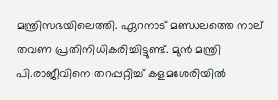മന്ത്രിസഭയിലെത്തി. ഏറനാട് മണ്ഡലത്തെ നാല് തവണ പ്രതിനിധികരിച്ചിട്ടുണ്ട്. മുൻ മന്ത്രി പി.രാജീവിനെ തറപ്പറ്റിച്ച് കളമശേരിയിൽ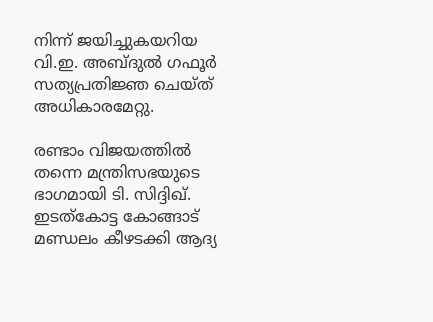നിന്ന് ജയിച്ചുകയറിയ വി.ഇ. അബ്ദുൽ ഗഫൂർ സത്യപ്രതിജ്ഞ ചെയ്ത് അധികാരമേറ്റു.

രണ്ടാം വിജയത്തിൽ തന്നെ മന്ത്രിസഭയുടെ ഭാഗമായി ടി. സിദ്ദിഖ്. ഇടത്കോട്ട കോങ്ങാട് മണ്ഡലം കീഴടക്കി ആദ്യ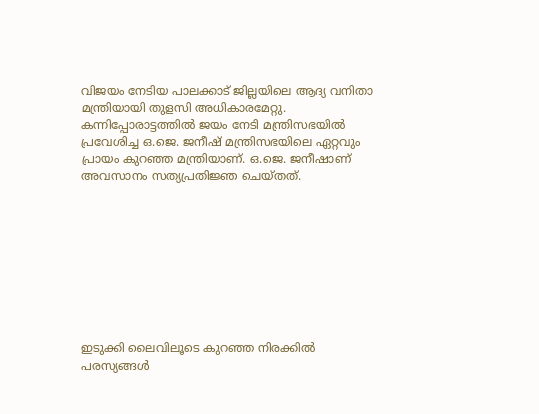വിജയം നേടിയ പാലക്കാട് ജില്ലയിലെ ആദ്യ വനിതാ മന്ത്രിയായി തുളസി അധികാരമേറ്റു. കന്നിപ്പോരാട്ടത്തിൽ ജയം നേടി മന്ത്രിസഭയിൽ പ്രവേശിച്ച ഒ.ജെ. ജനീഷ് മന്ത്രിസഭയിലെ ഏറ്റവും പ്രായം കുറഞ്ഞ മന്ത്രിയാണ്. ഒ.ജെ. ജനീഷാണ് അവസാനം സത്യപ്രതിജ്ഞ ചെയ്തത്.









ഇടുക്കി ലൈവിലൂടെ കുറഞ്ഞ നിരക്കിൽ പരസ്യങ്ങൾ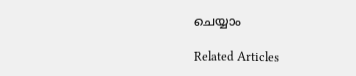ചെയ്യാം

Related Articles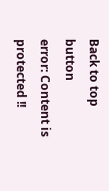Back to top button
error: Content is protected !!